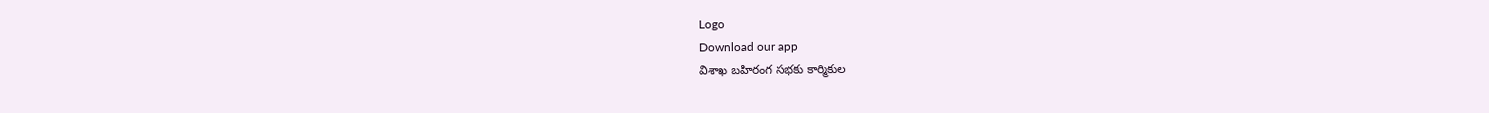Logo
Download our app
విశాఖ బహిరంగ సభకు కార్మికుల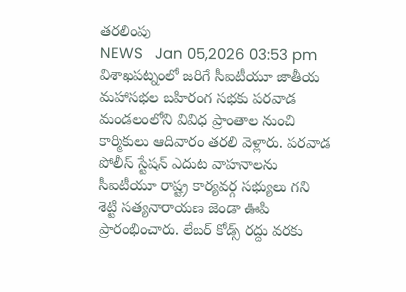తరలింపు
NEWS   Jan 05,2026 03:53 pm
విశాఖపట్నంలో జరిగే సీఐటీయూ జాతీయ మహాసభల బహిరంగ సభకు పరవాడ మండలంలోని వివిధ ప్రాంతాల నుంచి కార్మికులు ఆదివారం తరలి వెళ్లారు. పరవాడ పోలీస్ స్టేషన్ ఎదుట వాహనాలను సీఐటీయూ రాష్ట్ర కార్యవర్గ సభ్యులు గని శెట్టి సత్యనారాయణ జెండా ఊపి ప్రారంభించారు. లేబర్ కోడ్స్ రద్దు వరకు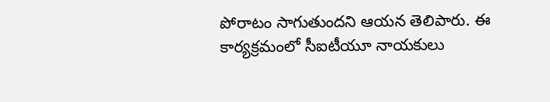పోరాటం సాగుతుందని ఆయన తెలిపారు. ఈ కార్యక్రమంలో సీఐటీయూ నాయకులు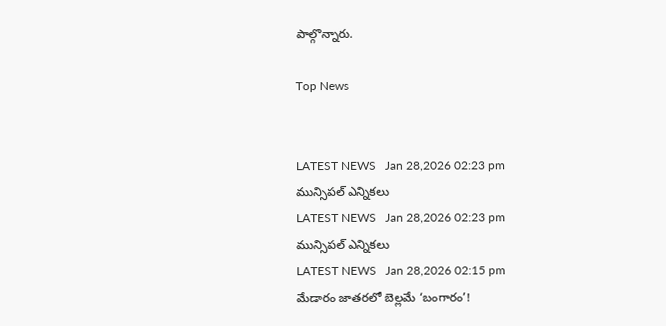పాల్గొన్నారు.

Top News


LATEST NEWS   Jan 28,2026 02:23 pm
మున్సిపల్ ఎన్నికలు
LATEST NEWS   Jan 28,2026 02:23 pm
మున్సిపల్ ఎన్నికలు
LATEST NEWS   Jan 28,2026 02:15 pm
మేడారం జాతరలో బెల్లమే ‘బంగారం’!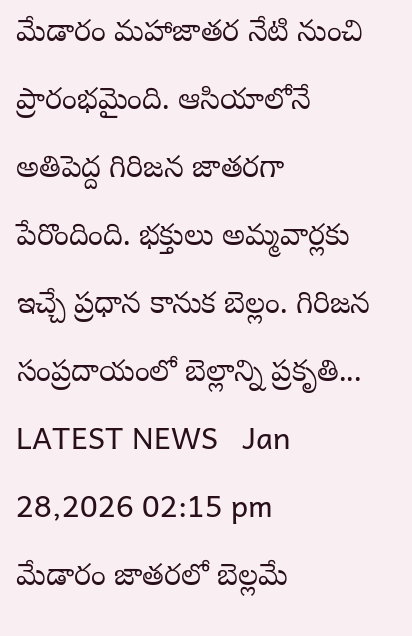మేడారం మహాజాతర నేటి నుంచి ప్రారంభమైంది. ఆసియాలోనే అతిపెద్ద గిరిజన జాత‌రగా పేరొందింది. భక్తులు అమ్మవార్లకు ఇచ్చే ప్రధాన కానుక బెల్లం. గిరిజన సంప్రదాయంలో బెల్లాన్ని ప్రకృతి...
LATEST NEWS   Jan 28,2026 02:15 pm
మేడారం జాతరలో బెల్లమే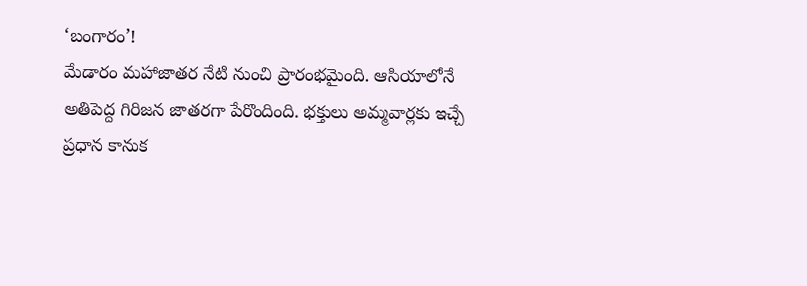‘బంగారం’!
మేడారం మహాజాతర నేటి నుంచి ప్రారంభమైంది. ఆసియాలోనే అతిపెద్ద గిరిజన జాత‌రగా పేరొందింది. భక్తులు అమ్మవార్లకు ఇచ్చే ప్రధాన కానుక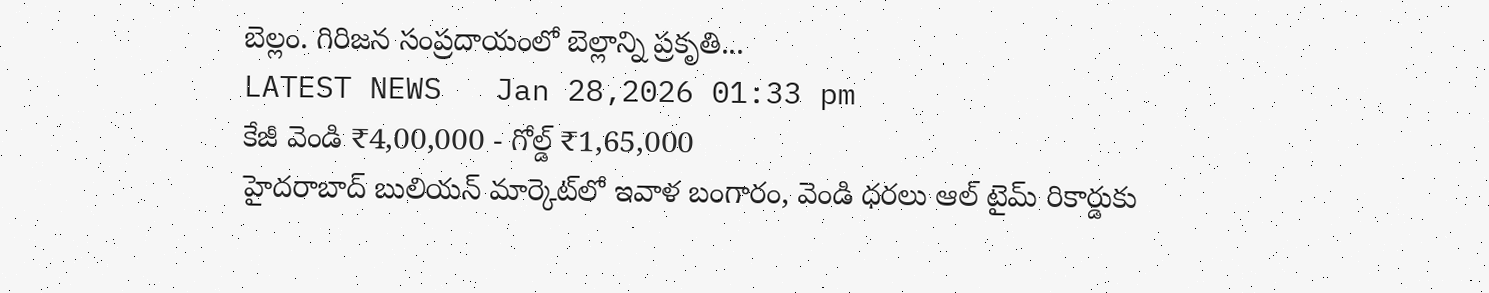బెల్లం. గిరిజన సంప్రదాయంలో బెల్లాన్ని ప్రకృతి...
LATEST NEWS   Jan 28,2026 01:33 pm
కేజీ వెండి ₹4,00,000 - గోల్డ్ ₹1,65,000
హైదరాబాద్ బులియన్ మార్కెట్‌లో ఇవాళ బంగారం, వెండి ధరలు ఆల్ టైమ్ రికార్డుకు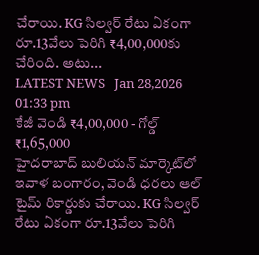చేరాయి. KG సిల్వర్ రేటు ఏకంగా రూ.13వేలు పెరిగి ₹4,00,000కు చేరింది. అటు...
LATEST NEWS   Jan 28,2026 01:33 pm
కేజీ వెండి ₹4,00,000 - గోల్డ్ ₹1,65,000
హైదరాబాద్ బులియన్ మార్కెట్‌లో ఇవాళ బంగారం, వెండి ధరలు ఆల్ టైమ్ రికార్డుకు చేరాయి. KG సిల్వర్ రేటు ఏకంగా రూ.13వేలు పెరిగి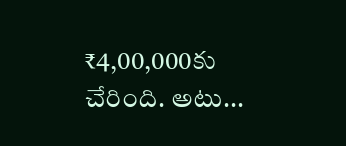₹4,00,000కు చేరింది. అటు...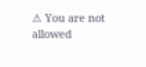⚠ You are not allowed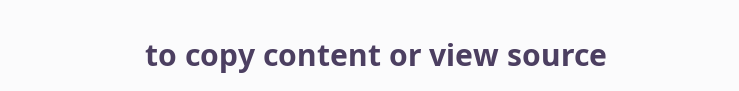to copy content or view source